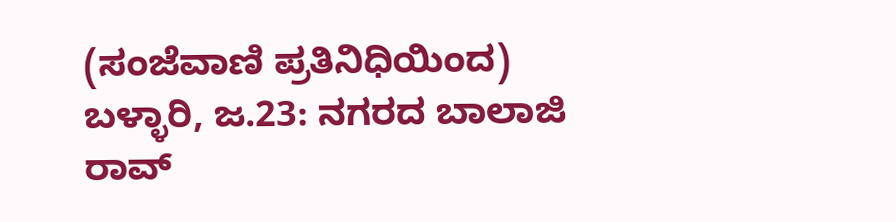(ಸಂಜೆವಾಣಿ ಪ್ರತಿನಿಧಿಯಿಂದ)
ಬಳ್ಳಾರಿ, ಜ.23: ನಗರದ ಬಾಲಾಜಿ ರಾವ್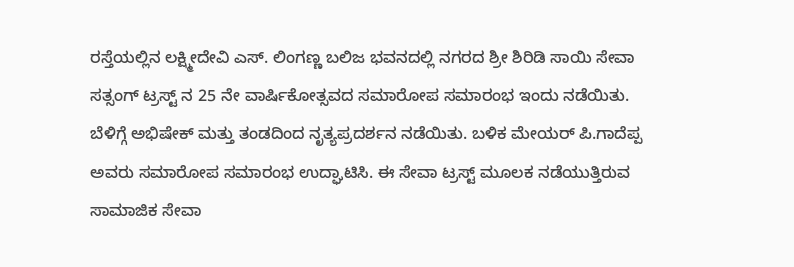ರಸ್ತೆಯಲ್ಲಿನ ಲಕ್ಷ್ಮೀದೇವಿ ಎಸ್. ಲಿಂಗಣ್ಣ ಬಲಿಜ ಭವನದಲ್ಲಿ ನಗರದ ಶ್ರೀ ಶಿರಿಡಿ ಸಾಯಿ ಸೇವಾ ಸತ್ಸಂಗ್ ಟ್ರಸ್ಟ್ ನ 25 ನೇ ವಾರ್ಷಿಕೋತ್ಸವದ ಸಮಾರೋಪ ಸಮಾರಂಭ ಇಂದು ನಡೆಯಿತು.
ಬೆಳಿಗ್ಗೆ ಅಭಿಷೇಕ್ ಮತ್ತು ತಂಡದಿಂದ ನೃತ್ಯಪ್ರದರ್ಶನ ನಡೆಯಿತು. ಬಳಿಕ ಮೇಯರ್ ಪಿ.ಗಾದೆಪ್ಪ ಅವರು ಸಮಾರೋಪ ಸಮಾರಂಭ ಉದ್ಘಾಟಿಸಿ. ಈ ಸೇವಾ ಟ್ರಸ್ಟ್ ಮೂಲಕ ನಡೆಯುತ್ತಿರುವ ಸಾಮಾಜಿಕ ಸೇವಾ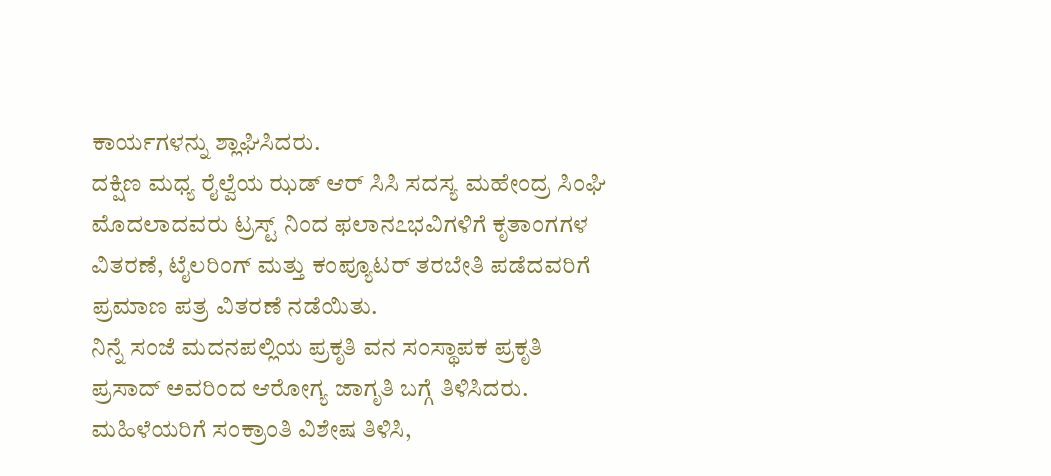ಕಾರ್ಯಗಳನ್ನು ಶ್ಲಾಘಿಸಿದರು.
ದಕ್ಷಿಣ ಮಧ್ಯ ರೈಲ್ವೆಯ ಝಡ್ ಆರ್ ಸಿಸಿ ಸದಸ್ಯ ಮಹೇಂದ್ರ ಸಿಂಘಿ ಮೊದಲಾದವರು ಟ್ರಸ್ಟ್ ನಿಂದ ಫಲಾನ೭ಭವಿಗಳಿಗೆ ಕೃತಾಂಗಗಳ ವಿತರಣೆ, ಟೈಲರಿಂಗ್ ಮತ್ತು ಕಂಪ್ಯೂಟರ್ ತರಬೇತಿ ಪಡೆದವರಿಗೆ ಪ್ರಮಾಣ ಪತ್ರ ವಿತರಣೆ ನಡೆಯಿತು.
ನಿನ್ನೆ ಸಂಜೆ ಮದನಪಲ್ಲಿಯ ಪ್ರಕೃತಿ ವನ ಸಂಸ್ಥಾಪಕ ಪ್ರಕೃತಿ ಪ್ರಸಾದ್ ಅವರಿಂದ ಆರೋಗ್ಯ ಜಾಗೃತಿ ಬಗ್ಗೆ ತಿಳಿಸಿದರು. ಮಹಿಳೆಯರಿಗೆ ಸಂಕ್ರಾಂತಿ ವಿಶೇಷ ತಿಳಿಸಿ,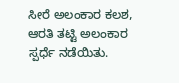ಸೀರೆ ಅಲಂಕಾರ ಕಲಶ, ಆರತಿ ತಟ್ಟಿ ಅಲಂಕಾರ ಸ್ಪರ್ಧೆ ನಡೆಯಿತು.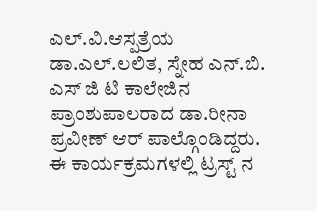ಎಲ್.ವಿ.ಆಸ್ಪತ್ರೆಯ ಡಾ.ಎಲ್.ಲಲಿತ, ಸ್ನೇಹ ಎನ್.ಬಿ. ಎಸ್ ಜಿ ಟಿ ಕಾಲೇಜಿನ ಪ್ರಾಂಶುಪಾಲರಾದ ಡಾ.ರೀನಾ ಪ್ರವೀಣ್ ಆರ್ ಪಾಲ್ಗೊಂಡಿದ್ದರು.
ಈ ಕಾರ್ಯಕ್ರಮಗಳಲ್ಲಿ ಟ್ರಸ್ಟ್ ನ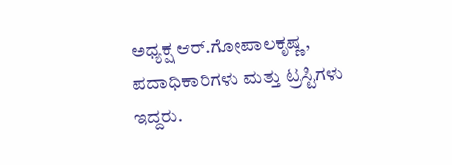ಅಧ್ಯಕ್ಷ ಆರ್.ಗೋಪಾಲಕೃಷ್ಣ, ಪದಾಧಿಕಾರಿಗಳು ಮತ್ತು ಟ್ರಸ್ಟಿಗಳು ಇದ್ದರು.